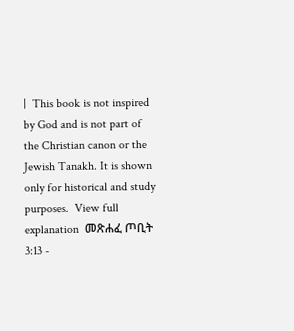|  This book is not inspired by God and is not part of the Christian canon or the Jewish Tanakh. It is shown only for historical and study purposes.  View full explanation  መጽሐፈ ጦቢት 3:13 -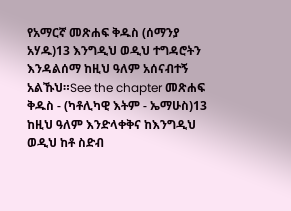የአማርኛ መጽሐፍ ቅዱስ (ሰማንያ አሃዱ)13 እንግዲህ ወዲህ ተግዳሮትን እንዳልሰማ ከዚህ ዓለም አሰናብተኝ አልኹህ።See the chapter መጽሐፍ ቅዱስ - (ካቶሊካዊ እትም - ኤማሁስ)13 ከዚህ ዓለም እንድላቀቅና ከእንግዲህ ወዲህ ከቶ ስድብ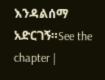እንዳልሰማ አድርገኝ።See the chapter |